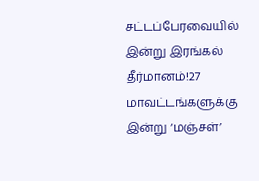சட்டப்பேரவையில் இன்று இரங்கல் தீர்மானம்!27 மாவட்டங்களுக்கு இன்று ‘மஞ்சள்’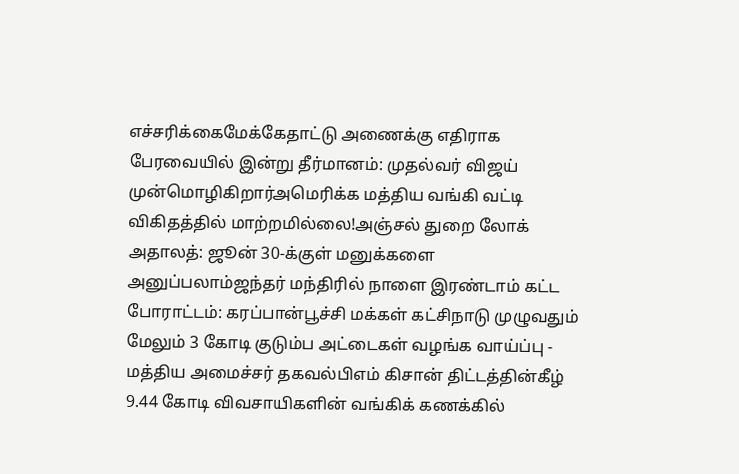எச்சரிக்கைமேக்கேதாட்டு அணைக்கு எதிராக பேரவையில் இன்று தீர்மானம்: முதல்வர் விஜய் முன்மொழிகிறார்அமெரிக்க மத்திய வங்கி வட்டி விகிதத்தில் மாற்றமில்லை!அஞ்சல் துறை லோக் அதாலத்: ஜூன் 30-க்குள் மனுக்களை அனுப்பலாம்ஜந்தர் மந்திரில் நாளை இரண்டாம் கட்ட போராட்டம்: கரப்பான்பூச்சி மக்கள் கட்சிநாடு முழுவதும் மேலும் 3 கோடி குடும்ப அட்டைகள் வழங்க வாய்ப்பு - மத்திய அமைச்சர் தகவல்பிஎம் கிசான் திட்டத்தின்கீழ் 9.44 கோடி விவசாயிகளின் வங்கிக் கணக்கில்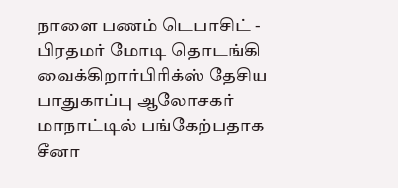நாளை பணம் டெபாசிட் - பிரதமர் மோடி தொடங்கி வைக்கிறார்பிரிக்ஸ் தேசிய பாதுகாப்பு ஆலோசகர் மாநாட்டில் பங்கேற்பதாக சீனா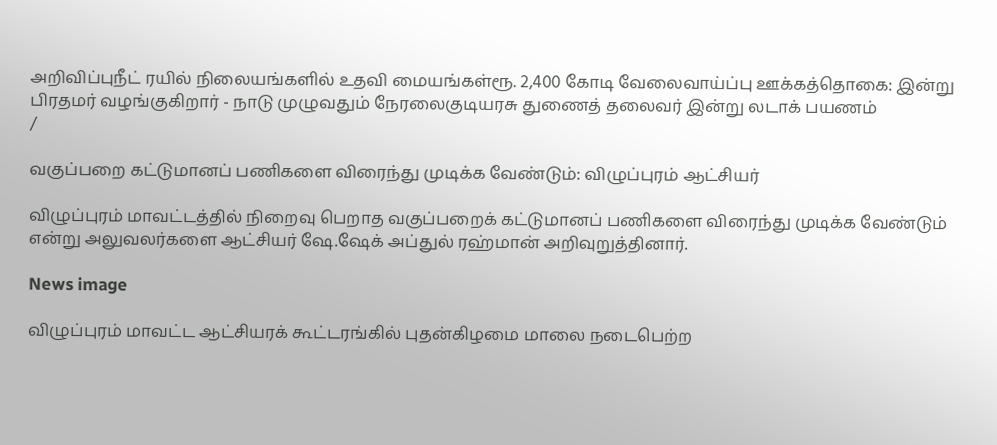அறிவிப்புநீட் ரயில் நிலையங்களில் உதவி மையங்கள்ரூ. 2,400 கோடி வேலைவாய்ப்பு ஊக்கத்தொகை: இன்று பிரதமர் வழங்குகிறார் - நாடு முழுவதும் நேரலைகுடியரசு துணைத் தலைவர் இன்று லடாக் பயணம்
/

வகுப்பறை கட்டுமானப் பணிகளை விரைந்து முடிக்க வேண்டும்: விழுப்புரம் ஆட்சியர்

விழுப்புரம் மாவட்டத்தில் நிறைவு பெறாத வகுப்பறைக் கட்டுமானப் பணிகளை விரைந்து முடிக்க வேண்டும் என்று அலுவலர்களை ஆட்சியர் ஷே.ஷேக் அப்துல் ரஹ்மான் அறிவுறுத்தினார்.

News image

விழுப்புரம் மாவட்ட ஆட்சியரக் கூட்டரங்கில் புதன்கிழமை மாலை நடைபெற்ற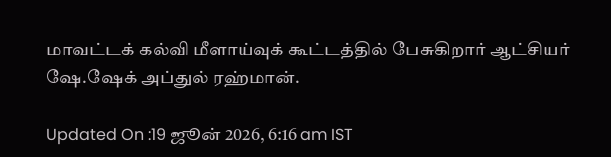மாவட்டக் கல்வி மீளாய்வுக் கூட்டத்தில் பேசுகிறார் ஆட்சியர் ஷே.ஷேக் அப்துல் ரஹ்மான்.

Updated On :19 ஜூன் 2026, 6:16 am IST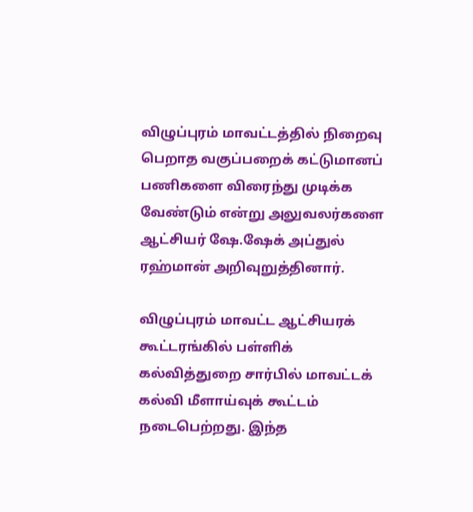விழுப்புரம் மாவட்டத்தில் நிறைவு பெறாத வகுப்பறைக் கட்டுமானப் பணிகளை விரைந்து முடிக்க வேண்டும் என்று அலுவலர்களை ஆட்சியர் ஷே.ஷேக் அப்துல் ரஹ்மான் அறிவுறுத்தினார்.

விழுப்புரம் மாவட்ட ஆட்சியரக் கூட்டரங்கில் பள்ளிக் கல்வித்துறை சார்பில் மாவட்டக் கல்வி மீளாய்வுக் கூட்டம் நடைபெற்றது. இந்த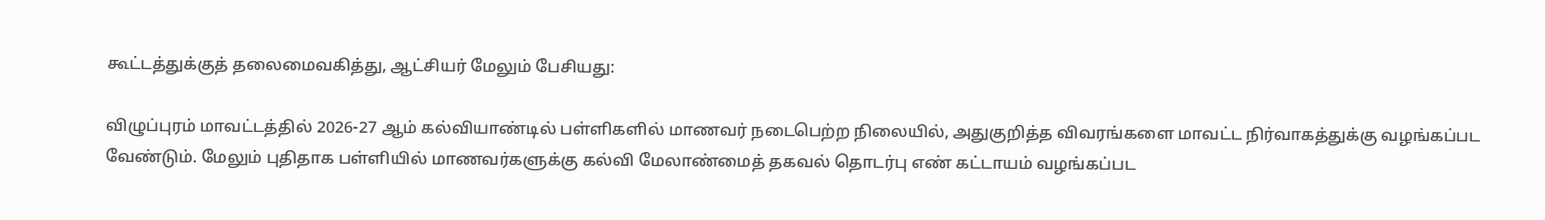கூட்டத்துக்குத் தலைமைவகித்து, ஆட்சியர் மேலும் பேசியது:

விழுப்புரம் மாவட்டத்தில் 2026-27 ஆம் கல்வியாண்டில் பள்ளிகளில் மாணவர் நடைபெற்ற நிலையில், அதுகுறித்த விவரங்களை மாவட்ட நிர்வாகத்துக்கு வழங்கப்பட வேண்டும். மேலும் புதிதாக பள்ளியில் மாணவர்களுக்கு கல்வி மேலாண்மைத் தகவல் தொடர்பு எண் கட்டாயம் வழங்கப்பட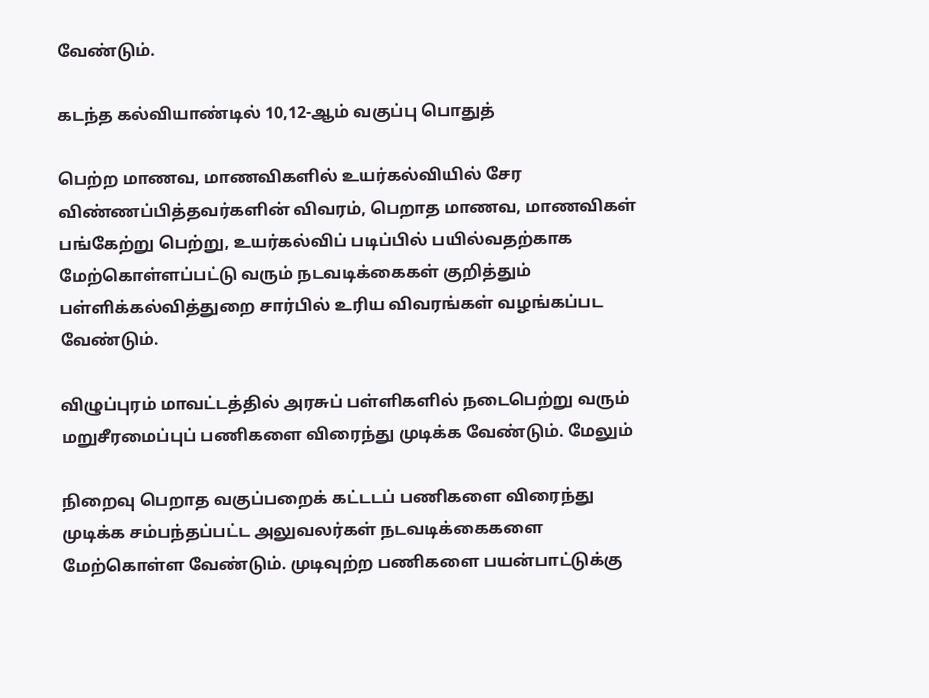வேண்டும்.

கடந்த கல்வியாண்டில் 10,12-ஆம் வகுப்பு பொதுத்

பெற்ற மாணவ, மாணவிகளில் உயர்கல்வியில் சேர விண்ணப்பித்தவர்களின் விவரம், பெறாத மாணவ, மாணவிகள் பங்கேற்று பெற்று, உயர்கல்விப் படிப்பில் பயில்வதற்காக மேற்கொள்ளப்பட்டு வரும் நடவடிக்கைகள் குறித்தும் பள்ளிக்கல்வித்துறை சார்பில் உரிய விவரங்கள் வழங்கப்பட வேண்டும்.

விழுப்புரம் மாவட்டத்தில் அரசுப் பள்ளிகளில் நடைபெற்று வரும் மறுசீரமைப்புப் பணிகளை விரைந்து முடிக்க வேண்டும். மேலும்

நிறைவு பெறாத வகுப்பறைக் கட்டடப் பணிகளை விரைந்து முடிக்க சம்பந்தப்பட்ட அலுவலர்கள் நடவடிக்கைகளை மேற்கொள்ள வேண்டும். முடிவுற்ற பணிகளை பயன்பாட்டுக்கு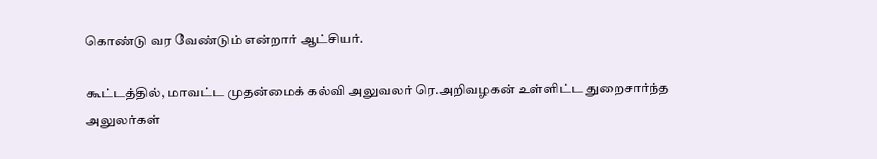கொண்டு வர வேண்டும் என்றார் ஆட்சியர்.

கூட்டத்தில், மாவட்ட முதன்மைக் கல்வி அலுவலர் ரெ.அறிவழகன் உள்ளிட்ட துறைசார்ந்த அலுலர்கள்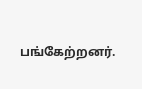பங்கேற்றனர்.